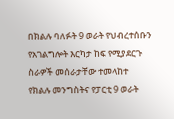በክልሉ ባለፉት 9 ወራት የህብረተሰቡን የአገልግሎት እርካታ ከፍ የሚያደርጉ ስራዎች መሰራታቸው ተመላከተ
የክልሉ መንግስትና የፓርቲ 9 ወራት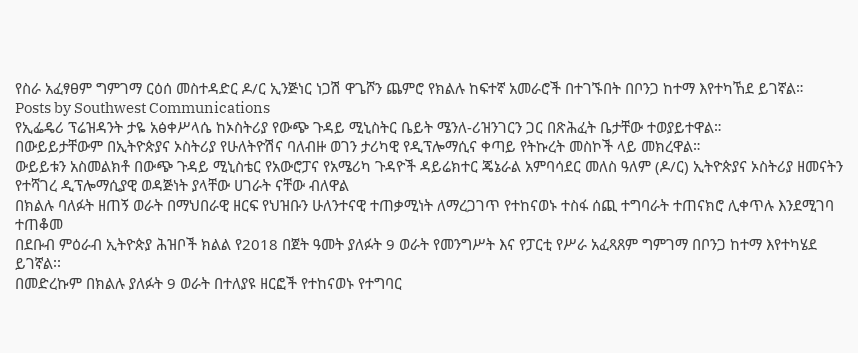የስራ አፈፃፀም ግምገማ ርዕሰ መስተዳድር ዶ/ር ኢንጅነር ነጋሽ ዋጌሾን ጨምሮ የክልሉ ከፍተኛ አመራሮች በተገኙበት በቦንጋ ከተማ እየተካኸደ ይገኛል።
Posts by Southwest Communications
የኢፌዴሪ ፕሬዝዳንት ታዬ አፅቀሥላሴ ከኦስትሪያ የውጭ ጉዳይ ሚኒስትር ቤይት ሜንለ-ሪዝንገርን ጋር በጽሕፈት ቤታቸው ተወያይተዋል።
በውይይታቸውም በኢትዮጵያና ኦስትሪያ የሁለትዮሽና ባለብዙ ወገን ታሪካዊ የዲፕሎማሲና ቀጣይ የትኩረት መስኮች ላይ መክረዋል።
ውይይቱን አስመልክቶ በውጭ ጉዳይ ሚኒስቴር የአውሮፓና የአሜሪካ ጉዳዮች ዳይሬክተር ጄኔራል አምባሳደር መለስ ዓለም (ዶ/ር) ኢትዮጵያና ኦስትሪያ ዘመናትን የተሻገረ ዲፕሎማሲያዊ ወዳጅነት ያላቸው ሀገራት ናቸው ብለዋል
በክልሉ ባለፉት ዘጠኝ ወራት በማህበራዊ ዘርፍ የህዝቡን ሁለንተናዊ ተጠቃሚነት ለማረጋገጥ የተከናወኑ ተስፋ ሰጪ ተግባራት ተጠናክሮ ሊቀጥሉ እንደሚገባ ተጠቆመ
በደቡብ ምዕራብ ኢትዮጵያ ሕዝቦች ክልል የ2018 በጀት ዓመት ያለፉት 9 ወራት የመንግሥት እና የፓርቲ የሥራ አፈጻጸም ግምገማ በቦንጋ ከተማ እየተካሄደ ይገኛል፡፡
በመድረኩም በክልሉ ያለፉት 9 ወራት በተለያዩ ዘርፎች የተከናወኑ የተግባር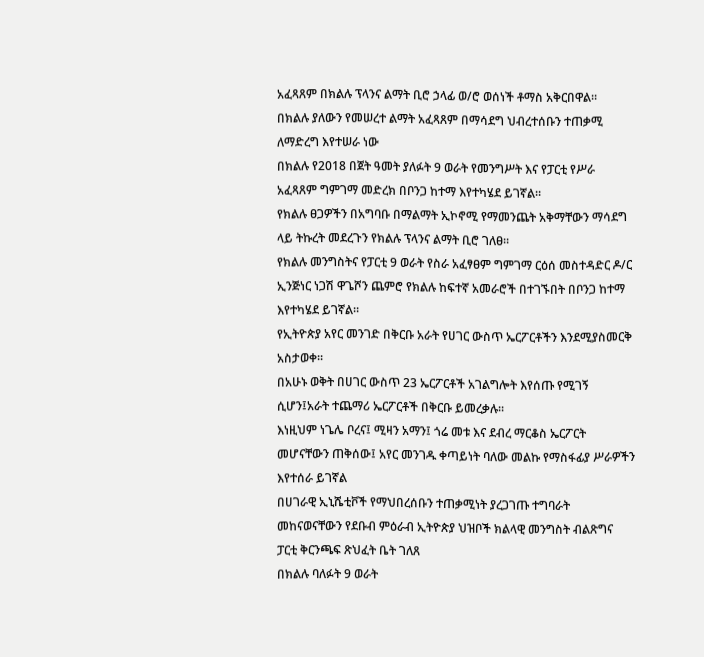አፈጻጸም በክልሉ ፕላንና ልማት ቢሮ ኃላፊ ወ/ሮ ወሰነች ቶማስ አቅርበዋል።
በክልሉ ያለውን የመሠረተ ልማት አፈጻጸም በማሳደግ ህብረተሰቡን ተጠቃሚ ለማድረግ እየተሠራ ነው
በክልሉ የ2018 በጀት ዓመት ያለፉት 9 ወራት የመንግሥት እና የፓርቲ የሥራ አፈጻጸም ግምገማ መድረክ በቦንጋ ከተማ እየተካሄደ ይገኛል።
የክልሉ ፀጋዎችን በአግባቡ በማልማት ኢኮኖሚ የማመንጨት አቅማቸውን ማሳደግ ላይ ትኩረት መደረጉን የክልሉ ፕላንና ልማት ቢሮ ገለፀ።
የክልሉ መንግስትና የፓርቲ 9 ወራት የስራ አፈፃፀም ግምገማ ርዕሰ መስተዳድር ዶ/ር ኢንጅነር ነጋሽ ዋጌሾን ጨምሮ የክልሉ ከፍተኛ አመራሮች በተገኙበት በቦንጋ ከተማ እየተካሄደ ይገኛል።
የኢትዮጵያ አየር መንገድ በቅርቡ አራት የሀገር ውስጥ ኤርፖርቶችን እንደሚያስመርቅ አስታወቀ፡፡
በአሁኑ ወቅት በሀገር ውስጥ 23 ኤርፖርቶች አገልግሎት እየሰጡ የሚገኝ ሲሆን፤አራት ተጨማሪ ኤርፖርቶች በቅርቡ ይመረቃሉ፡፡
እነዚህም ነጌሌ ቦረና፤ ሚዛን አማን፤ ጎሬ መቱ እና ደብረ ማርቆስ ኤርፖርት መሆናቸውን ጠቅሰው፤ አየር መንገዱ ቀጣይነት ባለው መልኩ የማስፋፊያ ሥራዎችን እየተሰራ ይገኛል
በሀገራዊ ኢኒሼቲቮች የማህበረሰቡን ተጠቃሚነት ያረጋገጡ ተግባራት መከናወናቸውን የደቡብ ምዕራብ ኢትዮጵያ ህዝቦች ክልላዊ መንግስት ብልጽግና ፓርቲ ቅርንጫፍ ጽህፈት ቤት ገለጸ
በክልሉ ባለፉት 9 ወራት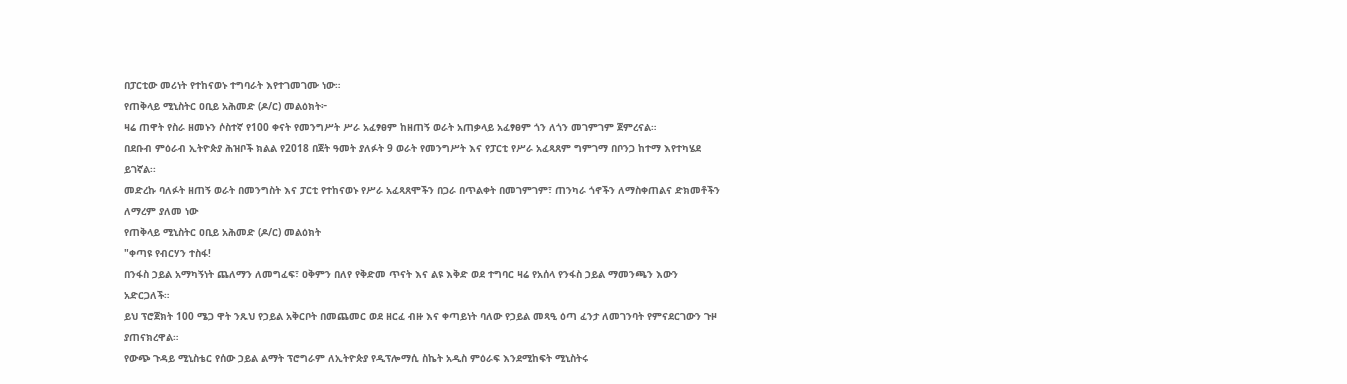በፓርቲው መሪነት የተከናወኑ ተግባራት እየተገመገሙ ነው።
የጠቅላይ ሚኒስትር ዐቢይ አሕመድ (ዶ/ር) መልዕክት፦
ዛሬ ጠዋት የስራ ዘመኑን ሶስተኛ የ100 ቀናት የመንግሥት ሥራ አፈፃፀም ከዘጠኝ ወራት አጠቃላይ አፈፃፀም ጎን ለጎን መገምገም ጀምረናል።
በደቡብ ምዕራብ ኢትዮጵያ ሕዝቦች ክልል የ2018 በጀት ዓመት ያለፉት 9 ወራት የመንግሥት እና የፓርቲ የሥራ አፈጻጸም ግምገማ በቦንጋ ከተማ እየተካሄደ ይገኛል፡፡
መድረኩ ባለፉት ዘጠኝ ወራት በመንግስት እና ፓርቲ የተከናወኑ የሥራ አፈጻጸሞችን በጋራ በጥልቀት በመገምገም፣ ጠንካራ ጎኖችን ለማስቀጠልና ድክመቶችን ለማረም ያለመ ነው
የጠቅላይ ሚኒስትር ዐቢይ አሕመድ (ዶ/ር) መልዕክት
"ቀጣዩ የብርሃን ተስፋ!
በንፋስ ኃይል አማካኝነት ጨለማን ለመግፈፍ፣ ዐቅምን በለየ የቅድመ ጥናት እና ልዩ እቅድ ወደ ተግባር ዛሬ የአሰላ የንፋስ ኃይል ማመንጫን እውን አድርጋለች።
ይህ ፕሮጀክት 100 ሜጋ ዋት ንጹህ የኃይል አቅርቦት በመጨመር ወደ ዘርፈ ብዙ እና ቀጣይነት ባለው የኃይል መጻዒ ዕጣ ፈንታ ለመገንባት የምናደርገውን ጉዞ ያጠናክረዋል።
የውጭ ጉዳይ ሚኒስቴር የሰው ኃይል ልማት ፕሮግራም ለኢትዮጵያ የዲፕሎማሲ ስኬት አዲስ ምዕራፍ እንደሚከፍት ሚኒስትሩ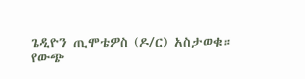ጌዲዮን ጢሞቴዎስ (ዶ/ር) አስታወቁ።
የውጭ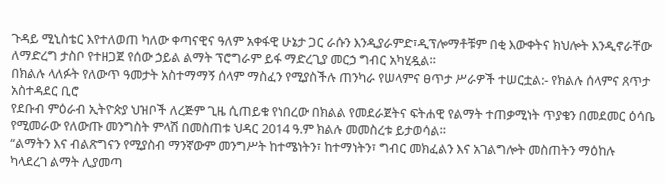ጉዳይ ሚኒስቴር እየተለወጠ ካለው ቀጣናዊና ዓለም አቀፋዊ ሁኔታ ጋር ራሱን እንዲያራምድ፣ዲፕሎማቶቹም በቂ እውቀትና ክህሎት እንዲኖራቸው ለማድረግ ታስቦ የተዘጋጀ የሰው ኃይል ልማት ፕሮግራም ይፋ ማድረጊያ መርኃ ግብር አካሂዷል።
በክልሉ ላለፉት የለውጥ ዓመታት አስተማማኝ ሰላም ማስፈን የሚያስችሉ ጠንካራ የሠላምና ፀጥታ ሥራዎች ተሠርቷል:- የክልሉ ሰላምና ጸጥታ አስተዳደር ቢሮ
የደቡብ ምዕራብ ኢትዮጵያ ህዝቦች ለረጅም ጊዜ ሲጠይቁ የነበረው በክልል የመደራጀትና ፍትሐዊ የልማት ተጠቃሚነት ጥያቄን በመደመር ዕሳቤ የሚመራው የለውጡ መንግስት ምላሽ በመስጠቱ ህዳር 2014 ዓ.ም ክልሉ መመስረቱ ይታወሳል።
“ልማትን እና ብልጽግናን የሚያስብ ማንኛውም መንግሥት ከተሜነትን፣ ከተማነትን፣ ግብር መክፈልን እና አገልግሎት መስጠትን ማዕከሉ ካላደረገ ልማት ሊያመጣ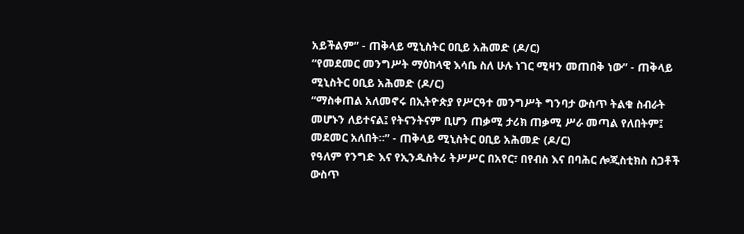አይችልም” - ጠቅላይ ሚኒስትር ዐቢይ አሕመድ (ዶ/ር)
“የመደመር መንግሥት ማዕከላዊ እሳቤ ስለ ሁሉ ነገር ሚዛን መጠበቅ ነው” - ጠቅላይ ሚኒስትር ዐቢይ አሕመድ (ዶ/ር)
“ማስቀጠል አለመኖሩ በኢትዮጵያ የሥርዓተ መንግሥት ግንባታ ውስጥ ትልቁ ስብራት መሆኑን ለይተናል፤ የትናንትናም ቢሆን ጠቃሚ ታሪክ ጠቃሚ ሥራ መጣል የለበትም፤ መደመር አለበት።” - ጠቅላይ ሚኒስትር ዐቢይ አሕመድ (ዶ/ር)
የዓለም የንግድ እና የኢንዱስትሪ ትሥሥር በአየር፣ በየብስ እና በባሕር ሎጂስቲክስ ስጋቶች ውስጥ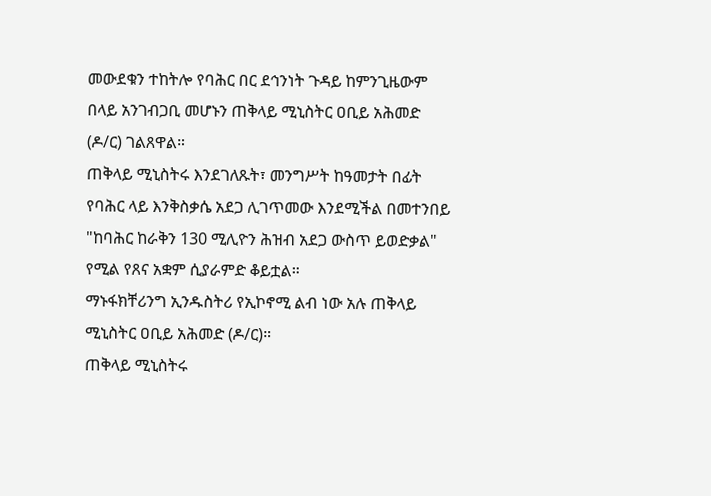መውደቁን ተከትሎ የባሕር በር ደኅንነት ጉዳይ ከምንጊዜውም በላይ አንገብጋቢ መሆኑን ጠቅላይ ሚኒስትር ዐቢይ አሕመድ (ዶ/ር) ገልጸዋል።
ጠቅላይ ሚኒስትሩ እንደገለጹት፣ መንግሥት ከዓመታት በፊት የባሕር ላይ እንቅስቃሴ አደጋ ሊገጥመው እንደሚችል በመተንበይ "ከባሕር ከራቅን 130 ሚሊዮን ሕዝብ አደጋ ውስጥ ይወድቃል" የሚል የጸና አቋም ሲያራምድ ቆይቷል።
ማኑፋክቸሪንግ ኢንዱስትሪ የኢኮኖሚ ልብ ነው አሉ ጠቅላይ ሚኒስትር ዐቢይ አሕመድ (ዶ/ር)።
ጠቅላይ ሚኒስትሩ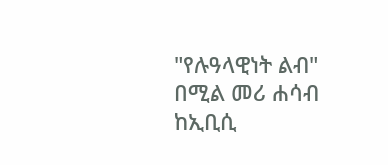"የሉዓላዊነት ልብ" በሚል መሪ ሐሳብ ከኢቢሲ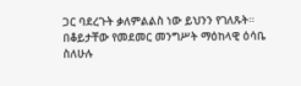ጋር ባደረጉት ቃለምልልስ ነው ይህንን የገለጹት።
በቆይታቸው የመደመር መንግሥት ማዕከላዊ ዕሳቤ ስለሁሉ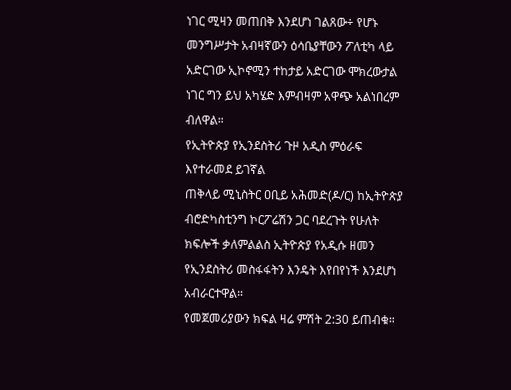ነገር ሚዛን መጠበቅ እንደሆነ ገልጸው÷ የሆኑ መንግሥታት አብዛኛውን ዕሳቤያቸውን ፖለቲካ ላይ አድርገው ኢኮኖሚን ተከታይ አድርገው ሞክረውታል ነገር ግን ይህ አካሄድ እምብዛም አዋጭ አልነበረም ብለዋል።
የኢትዮጵያ የኢንደስትሪ ጉዞ አዲስ ምዕራፍ እየተራመደ ይገኛል
ጠቅላይ ሚኒስትር ዐቢይ አሕመድ(ዶ/ር) ከኢትዮጵያ ብሮድካስቲንግ ኮርፖሬሽን ጋር ባደረጉት የሁለት ክፍሎች ቃለምልልስ ኢትዮጵያ የአዲሱ ዘመን የኢንደስትሪ መስፋፋትን እንዴት እየበየነች እንደሆነ አብራርተዋል።
የመጀመሪያውን ክፍል ዛሬ ምሽት 2:30 ይጠብቁ።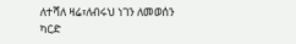ለተሻለ ዛሬ፣ለብሩህ ነገን ለመወሰን ካርድ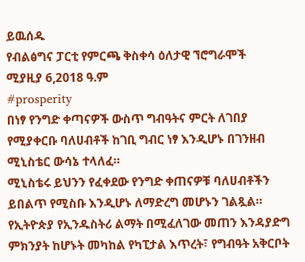ይዉሰዱ
የብልፅግና ፓርቲ የምርጫ ቅስቀሳ ዕለታዊ ኘሮግራሞች
ሚያዚያ 6,2018 ዓ.ም
#prosperity
በነፃ የንግድ ቀጣናዎች ውስጥ ግብዓትና ምርት ለገበያ የሚያቀርቡ ባለሀብቶች ከገቢ ግብር ነፃ እንዲሆኑ በገንዘብ ሚኒስቴር ውሳኔ ተላለፈ።
ሚኒስቴሩ ይህንን የፈቀደው የንግድ ቀጠናዎቹ ባለሀብቶችን ይበልጥ የሚስቡ እንዲሆኑ ለማድረግ መሆኑን ገልጿል።
የኢትዮጵያ የኢንዱስትሪ ልማት በሚፈለገው መጠን እንዳያድግ ምክንያት ከሆኑት መካከል የካፒታል እጥረት፣ የግብዓት አቅርቦት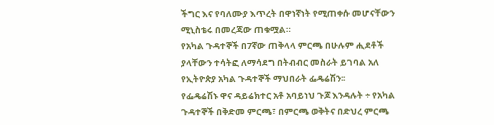ችግር እና የባለሙያ እጥረት በዋነኛነት የሚጠቀሱ መሆናቸውን ሚኒስቴሩ በመረጃው ጠቁሟል።
የአካል ጉዳተኞች በ7ኛው ጠቅላላ ምርጫ በሁሉም ሒደቶች ያላቸውን ተሳትፎ ለማሳደግ በትብብር መስራት ይገባል አለ የኢትዮጵያ አካል ጉዳተኞች ማህበራት ፌዴሬሽን፡፡
የፌዴሬሽኑ ዋና ዳይሬክተር አቶ አባይነህ ጉጆ እንዳሉት ÷ የአካል ጉዳተኞች በቅድመ ምርጫ፣ በምርጫ ወቅትና በድህረ ምርጫ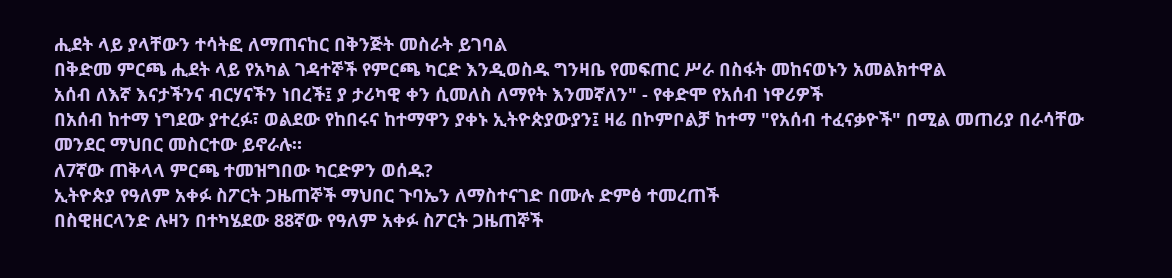ሒደት ላይ ያላቸውን ተሳትፎ ለማጠናከር በቅንጅት መስራት ይገባል
በቅድመ ምርጫ ሒደት ላይ የአካል ገዳተኞች የምርጫ ካርድ እንዲወስዱ ግንዛቤ የመፍጠር ሥራ በስፋት መከናወኑን አመልክተዋል
አሰብ ለእኛ እናታችንና ብርሃናችን ነበረች፤ ያ ታሪካዊ ቀን ሲመለስ ለማየት እንመኛለን" - የቀድሞ የአሰብ ነዋሪዎች
በአሰብ ከተማ ነግደው ያተረፉ፣ ወልደው የከበሩና ከተማዋን ያቀኑ ኢትዮጵያውያን፤ ዛሬ በኮምቦልቻ ከተማ "የአሰብ ተፈናቃዮች" በሚል መጠሪያ በራሳቸው መንደር ማህበር መስርተው ይኖራሉ።
ለ7ኛው ጠቅላላ ምርጫ ተመዝግበው ካርድዎን ወሰዱ?
ኢትዮጵያ የዓለም አቀፉ ስፖርት ጋዜጠኞች ማህበር ጉባኤን ለማስተናገድ በሙሉ ድምፅ ተመረጠች
በስዊዘርላንድ ሉዛን በተካሄደው 88ኛው የዓለም አቀፉ ስፖርት ጋዜጠኞች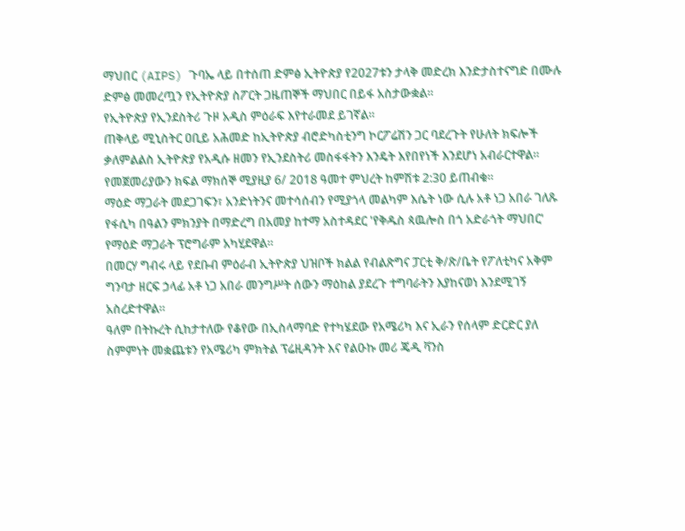ማህበር (AIPS) ጉባኤ ላይ በተሰጠ ድምፅ ኢትዮጵያ የ2027ቱን ታላቅ መድረክ እንድታስተናግድ በሙሉ ድምፅ መመረጧን የኢትዮጵያ ስፖርት ጋዜጠኞች ማህበር በይፋ አስታውቋል።
የኢትዮጵያ የኢንደስትሪ ጉዞ አዲስ ምዕራፍ እየተራመደ ይገኛል።
ጠቅላይ ሚኒስትር ዐቢይ አሕመድ ከኢትዮጵያ ብሮድካስቲንግ ኮርፖሬሽን ጋር ባደረጉት የሁለት ክፍሎች ቃለምልልስ ኢትዮጵያ የአዲሱ ዘመን የኢንደስትሪ መስፋፋትን እንዴት እየበየነች እንደሆነ አብራርተዋል።
የመጀመሪያውን ክፍል ማክሰኞ ሚያዚያ 6/ 2018 ዓመተ ምህረት ከምሽቱ 2:30 ይጠብቁ።
ማዕድ ማጋራት መደጋገፍን፣ አንድነትንና መተሳሰብን የሚያጎላ መልካም እሴት ነው ሲሉ አቶ ነጋ አበራ ገለጹ
የፋሲካ በዓልን ምክንያት በማድረግ በአመያ ከተማ አስተዳደር 'የቅዱስ ጳዉሎስ በጎ አድራጎት ማህበር' የማዕድ ማጋራት ፕሮግራም አካሂደዋል።
በመርሃ ግብሩ ላይ የደቡብ ምዕራብ ኢትዮጵያ ህዝቦች ክልል የብልጽግና ፓርቲ ቅ/ጽ/ቤት የፖለቲካና አቅም ግንባታ ዘርፍ ኃላፊ አቶ ነጋ አበራ መንግሥት ሰውን ማዕከል ያደረጉ ተግባራትን እያከናወነ እንደሚገኝ አስረድተዋል።
ዓለም በትኩረት ሲከታተለው የቆየው በኢስላማባድ የተካሄደው የአሜሪካ እና ኢራን የሰላም ድርድር ያለ ስምምነት መቋጨቱን የአሜሪካ ምክትል ፕሬዚዳንት እና የልዑኩ መሪ ጄዲ ቫንስ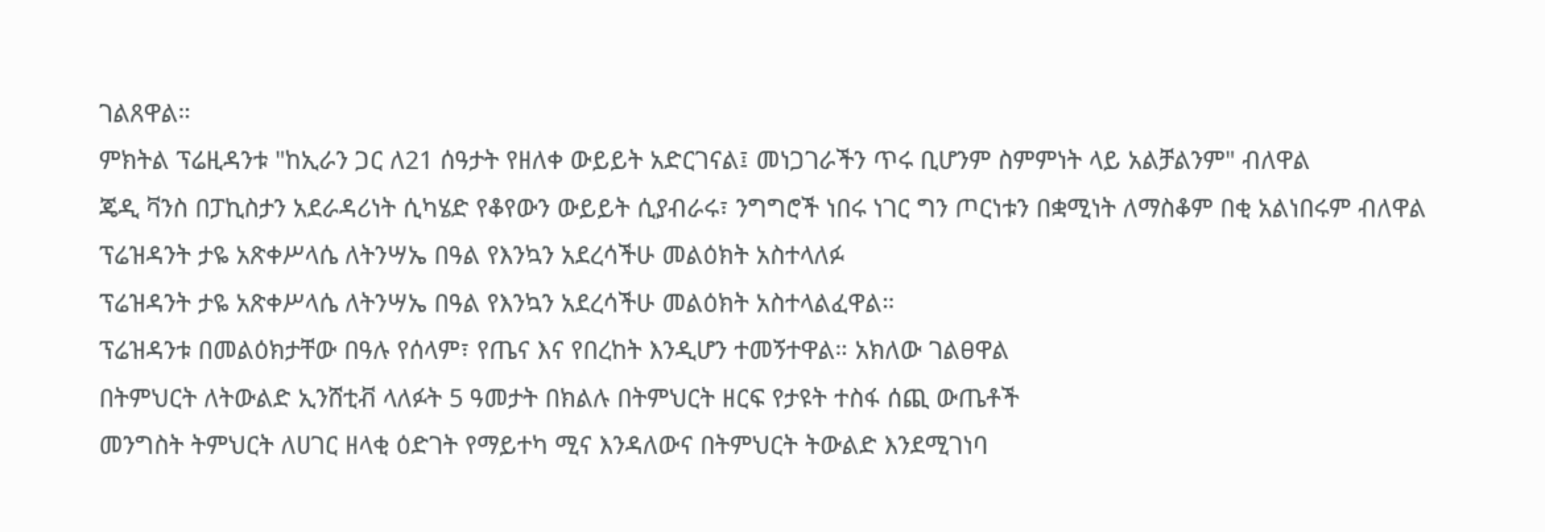ገልጸዋል።
ምክትል ፕሬዚዳንቱ "ከኢራን ጋር ለ21 ሰዓታት የዘለቀ ውይይት አድርገናል፤ መነጋገራችን ጥሩ ቢሆንም ስምምነት ላይ አልቻልንም" ብለዋል
ጄዲ ቫንስ በፓኪስታን አደራዳሪነት ሲካሄድ የቆየውን ውይይት ሲያብራሩ፣ ንግግሮች ነበሩ ነገር ግን ጦርነቱን በቋሚነት ለማስቆም በቂ አልነበሩም ብለዋል
ፕሬዝዳንት ታዬ አጽቀሥላሴ ለትንሣኤ በዓል የእንኳን አደረሳችሁ መልዕክት አስተላለፉ
ፕሬዝዳንት ታዬ አጽቀሥላሴ ለትንሣኤ በዓል የእንኳን አደረሳችሁ መልዕክት አስተላልፈዋል።
ፕሬዝዳንቱ በመልዕክታቸው በዓሉ የሰላም፣ የጤና እና የበረከት እንዲሆን ተመኝተዋል። አክለው ገልፀዋል
በትምህርት ለትውልድ ኢንሸቲቭ ላለፉት 5 ዓመታት በክልሉ በትምህርት ዘርፍ የታዩት ተስፋ ሰጪ ውጤቶች
መንግስት ትምህርት ለሀገር ዘላቂ ዕድገት የማይተካ ሚና እንዳለውና በትምህርት ትውልድ እንደሚገነባ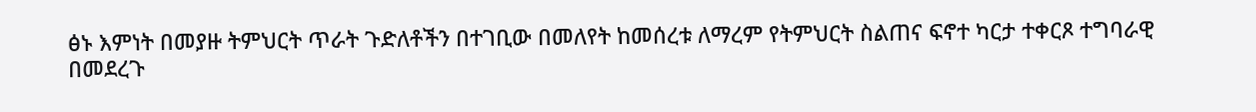ፅኑ እምነት በመያዙ ትምህርት ጥራት ጉድለቶችን በተገቢው በመለየት ከመሰረቱ ለማረም የትምህርት ስልጠና ፍኖተ ካርታ ተቀርጾ ተግባራዊ በመደረጉ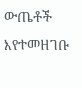ውጤቶች እየተመዘገቡ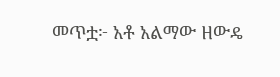መጥቷ፦ አቶ አልማው ዘውዴ